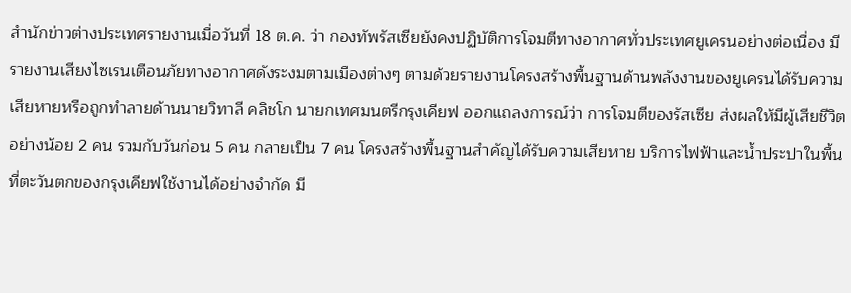สำนักข่าวต่างประเทศรายงานเมื่อวันที่ 18 ต.ค. ว่า กองทัพรัสเซียยังคงปฏิบัติการโจมตีทางอากาศทั่วประเทศยูเครนอย่างต่อเนื่อง มีรายงานเสียงไซเรนเตือนภัยทางอากาศดังระงมตามเมืองต่างๆ ตามด้วยรายงานโครงสร้างพื้นฐานด้านพลังงานของยูเครนได้รับความเสียหายหรือถูกทำลายด้านนายวิทาลี คลิชโก นายกเทศมนตรีกรุงเคียฟ ออกแถลงการณ์ว่า การโจมตีของรัสเซีย ส่งผลให้มีผู้เสียชีวิตอย่างน้อย 2 คน รวมกับวันก่อน 5 คน กลายเป็น 7 คน โครงสร้างพื้นฐานสำคัญได้รับความเสียหาย บริการไฟฟ้าและน้ำประปาในพื้นที่ตะวันตกของกรุงเคียฟใช้งานได้อย่างจำกัด มี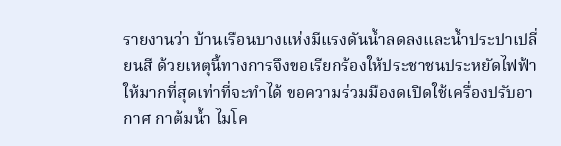รายงานว่า บ้านเรือนบางแห่งมีแรงดันน้ำลดลงและน้ำประปาเปลี่ยนสี ด้วยเหตุนี้ทางการจึงขอเรียกร้องให้ประชาชนประหยัดไฟฟ้าให้มากที่สุดเท่าที่จะทำได้ ขอความร่วมมืองดเปิดใช้เครื่องปรับอากาศ กาต้มน้ำ ไมโค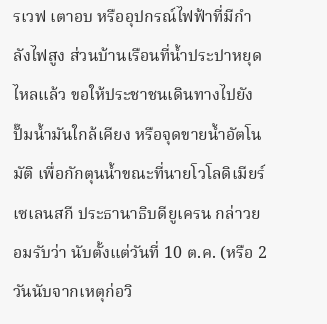รเวฟ เตาอบ หรืออุปกรณ์ไฟฟ้าที่มีกำลังไฟสูง ส่วนบ้านเรือนที่น้ำประปาหยุดไหลแล้ว ขอให้ประชาชนเดินทางไปยังปั๊มน้ำมันใกล้เคียง หรือจุดขายน้ำอัตโนมัติ เพื่อกักตุนน้ำขณะที่นายโวโลดิเมียร์ เซเลนสกี ประธานาธิบดียูเครน กล่าวยอมรับว่า นับตั้งแต่วันที่ 10 ต.ค. (หรือ 2 วันนับจากเหตุก่อวิ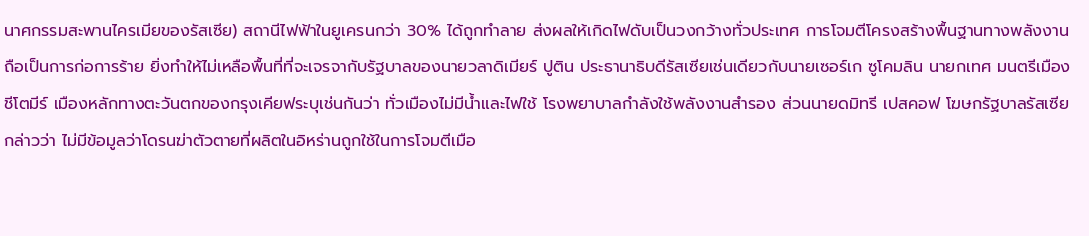นาศกรรมสะพานไครเมียของรัสเซีย) สถานีไฟฟ้าในยูเครนกว่า 30% ได้ถูกทำลาย ส่งผลให้เกิดไฟดับเป็นวงกว้างทั่วประเทศ การโจมตีโครงสร้างพื้นฐานทางพลังงานถือเป็นการก่อการร้าย ยิ่งทำให้ไม่เหลือพื้นที่ที่จะเจรจากับรัฐบาลของนายวลาดิเมียร์ ปูติน ประธานาธิบดีรัสเซียเช่นเดียวกับนายเซอร์เก ซูโคมลิน นายกเทศ มนตรีเมืองชีโตมีร์ เมืองหลักทางตะวันตกของกรุงเคียฟระบุเช่นกันว่า ทั่วเมืองไม่มีน้ำและไฟใช้ โรงพยาบาลกำลังใช้พลังงานสำรอง ส่วนนายดมิทรี เปสคอฟ โฆษกรัฐบาลรัสเซีย กล่าวว่า ไม่มีข้อมูลว่าโดรนฆ่าตัวตายที่ผลิตในอิหร่านถูกใช้ในการโจมตีเมือ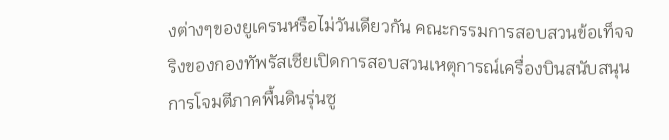งต่างๆของยูเครนหรือไม่วันเดียวกัน คณะกรรมการสอบสวนข้อเท็จจริงของกองทัพรัสเซียเปิดการสอบสวนเหตุการณ์เครื่องบินสนับสนุนการโจมตีภาคพื้นดินรุ่นซู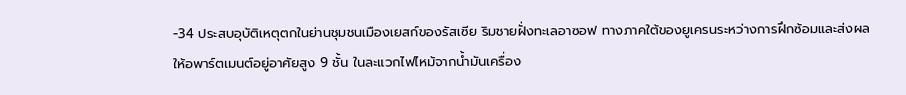-34 ประสบอุบัติเหตุตกในย่านชุมชนเมืองเยสก์ของรัสเซีย ริมชายฝั่งทะเลอาซอฟ ทางภาคใต้ของยูเครนระหว่างการฝึกซ้อมและส่งผลให้อพาร์ตเมนต์อยู่อาศัยสูง 9 ชั้น ในละแวกไฟไหม้จากน้ำมันเครื่อง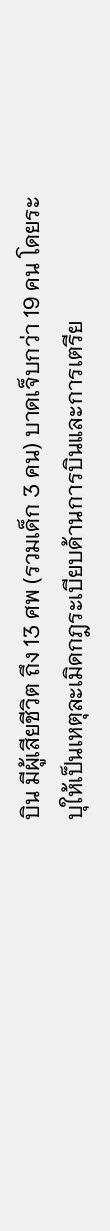บิน มีผู้เสียชีวิต ถึง 13 ศพ (รวมเด็ก 3 คน) บาดเจ็บกว่า 19 คน โดยระบุให้เป็นเหตุละเมิดกฎระเบียบด้านการบินและการเตรีย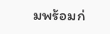มพร้อมก่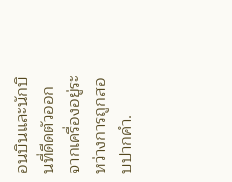อนบินและนักบินที่ดีดตัวออกจากเครื่องอยู่ระหว่างการถูกสอบปากคำ.